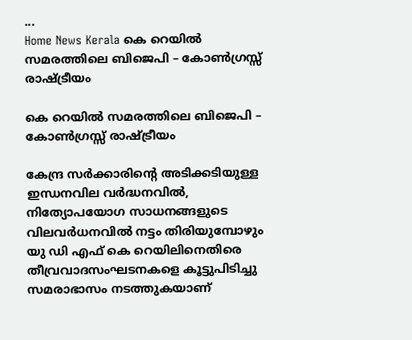...
Home News Kerala കെ റെയിൽ സമരത്തിലെ ബിജെപി – കോൺഗ്രസ്സ് രാഷ്ട്രീയം

കെ റെയിൽ സമരത്തിലെ ബിജെപി – കോൺഗ്രസ്സ് രാഷ്ട്രീയം

കേന്ദ്ര സർക്കാരിന്റെ അടിക്കടിയുള്ള ഇന്ധനവില വർദ്ധനവിൽ, നിത്യോപയോഗ സാധനങ്ങളുടെ വിലവർധനവിൽ നട്ടം തിരിയുമ്പോഴും യു ഡി എഫ് കെ റെയിലിനെതിരെ തീവ്രവാദസംഘടനകളെ കൂട്ടുപിടിച്ചു സമരാഭാസം നടത്തുകയാണ്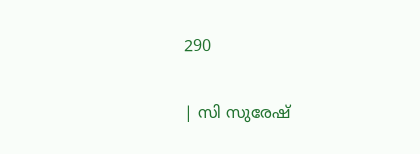290

| സി സുരേഷ്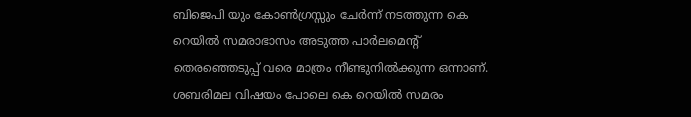ബിജെപി യും കോൺഗ്രസ്സും ചേർന്ന് നടത്തുന്ന കെ റെയിൽ സമരാഭാസം അടുത്ത പാർലമെന്റ് തെരഞ്ഞെടുപ്പ് വരെ മാത്രം നീണ്ടുനിൽക്കുന്ന ഒന്നാണ്. ശബരിമല വിഷയം പോലെ കെ റെയിൽ സമരം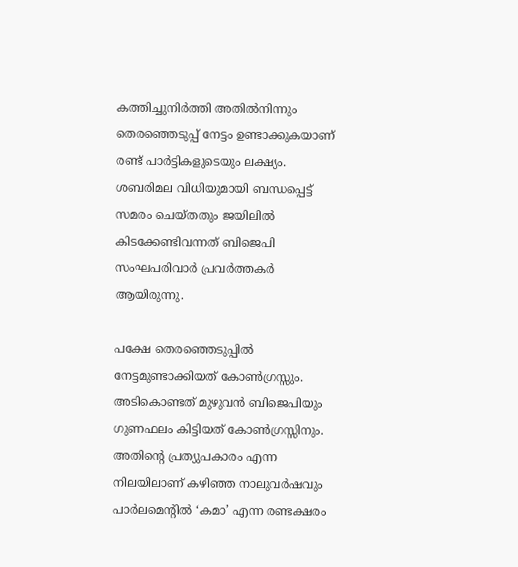കത്തിച്ചുനിർത്തി അതിൽനിന്നും തെരഞ്ഞെടുപ്പ് നേട്ടം ഉണ്ടാക്കുകയാണ് രണ്ട് പാർട്ടികളുടെയും ലക്ഷ്യം. ശബരിമല വിധിയുമായി ബന്ധപ്പെട്ട് സമരം ചെയ്തതും ജയിലിൽ കിടക്കേണ്ടിവന്നത് ബിജെപി സംഘപരിവാർ പ്രവർത്തകർ ആയിരുന്നു.

പക്ഷേ തെരഞ്ഞെടുപ്പിൽ നേട്ടമുണ്ടാക്കിയത് കോൺഗ്രസ്സും. അടികൊണ്ടത് മുഴുവൻ ബിജെപിയും ഗുണഫലം കിട്ടിയത് കോൺഗ്രസ്സിനും. അതിന്റെ പ്രത്യുപകാരം എന്ന നിലയിലാണ് കഴിഞ്ഞ നാലുവർഷവും പാർലമെന്റിൽ ‘കമാ’ എന്ന രണ്ടക്ഷരം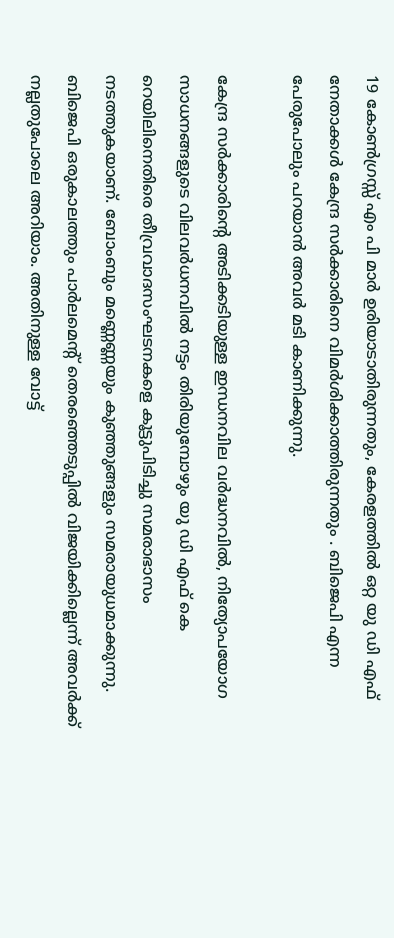19 കോൺഗ്രസ്സ് എം പി മാർ ഉരിയാടാതിരുന്നതും, കേരളത്തിൽ ഒറ്റ യു ഡി എഫ് നേതാക്കൾ കേന്ദ്ര സർക്കാരിനെ വിമർശിക്കാത്തിരുന്നതും . ബിജെപി എന്ന പേരുപോലും പറയാൻ അവർ മടി കാണിക്കുന്നു.

കേന്ദ്ര സർക്കാരിന്റെ അടിക്കടിയുള്ള ഇന്ധനവില വർദ്ധനവിൽ, നിത്യോപയോഗ സാധനങ്ങളുടെ വിലവർധനവിൽ നട്ടം തിരിയുമ്പോഴും യു ഡി എഫ് കെ റെയിലിനെതിരെ തീവ്രവാദസംഘടനകളെ കൂട്ടുപിടിച്ചു സമരാഭാസം നടത്തുകയാണ്. ബോംബും മണ്ണെണ്ണയും കുഞ്ഞുങ്ങളും സമരായുധമാക്കുന്നു. ബിജെപി ഒരുകാലത്തും പാർലമെന്റ് തെരഞ്ഞെടുപ്പിൽ വിജയിക്കില്ലെന്ന് അവർക്ക് നല്ലതുപോലെ അറിയാം. അതിനുള്ള വോട്ട്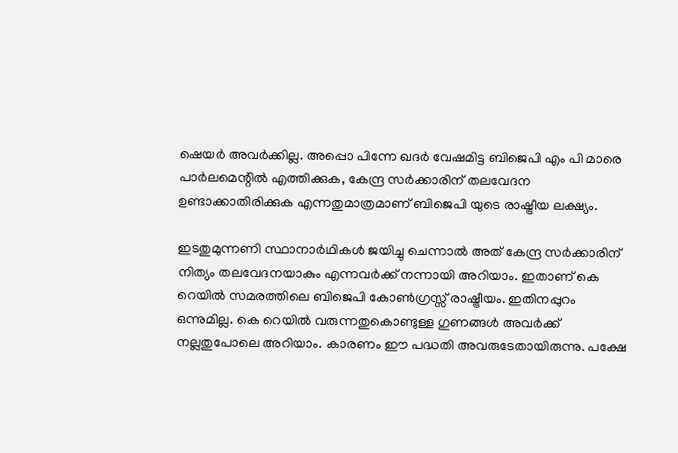ഷെയർ അവർക്കില്ല. അപ്പൊ പിന്നേ ഖദർ വേഷമിട്ട ബിജെപി എം പി മാരെ പാർലമെന്റിൽ എത്തിക്കുക, കേന്ദ്ര സർക്കാരിന് തലവേദന ഉണ്ടാക്കാതിരിക്കുക എന്നതുമാത്രമാണ് ബിജെപി യുടെ രാഷ്ട്രീയ ലക്ഷ്യം.

ഇടതുമുന്നണി സ്ഥാനാർഥികൾ ജയിച്ചു ചെന്നാൽ അത് കേന്ദ്ര സർക്കാരിന് നിത്യം തലവേദനയാകും എന്നവർക്ക് നന്നായി അറിയാം. ഇതാണ് കെ റെയിൽ സമരത്തിലെ ബിജെപി കോൺഗ്രസ്സ് രാഷ്ട്രീയം. ഇതിനപ്പുറം ഒന്നുമില്ല. കെ റെയിൽ വരുന്നതുകൊണ്ടുള്ള ഗുണങ്ങൾ അവർക്ക് നല്ലതുപോലെ അറിയാം. കാരണം ഈ പദ്ധതി അവരുടേതായിരുന്നു. പക്ഷേ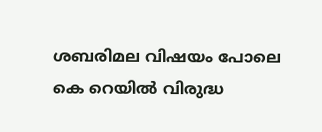ശബരിമല വിഷയം പോലെ കെ റെയിൽ വിരുദ്ധ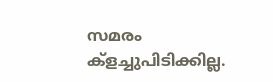സമരം ക്‌ളച്ചുപിടിക്കില്ല.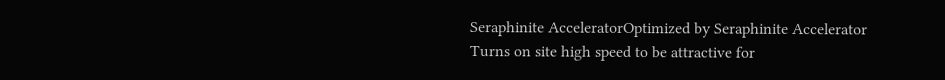Seraphinite AcceleratorOptimized by Seraphinite Accelerator
Turns on site high speed to be attractive for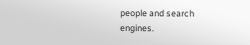people and search engines.